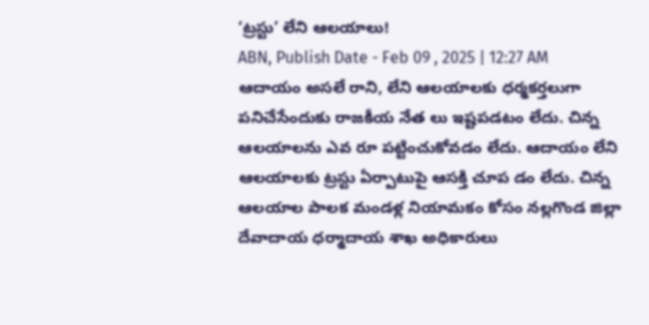‘ట్రస్టు’ లేని ఆలయాలు!
ABN, Publish Date - Feb 09 , 2025 | 12:27 AM
ఆదాయం అసలే రాని, లేని ఆలయాలకు ధర్మకర్తలుగా పనిచేసేందుకు రాజకీయ నేత లు ఇష్టపడటం లేదు. చిన్న ఆలయాలను ఎవ రూ పట్టించుకోవడం లేదు. ఆదాయం లేని ఆలయాలకు ట్రస్టు ఏర్పాటుపై ఆసక్తి చూప డం లేదు. చిన్న ఆలయాల పాలక మండళ్ల నియామకం కోసం నల్లగొండ జిల్లా దేవాదాయ ధర్మాదాయ శాఖ అధికారులు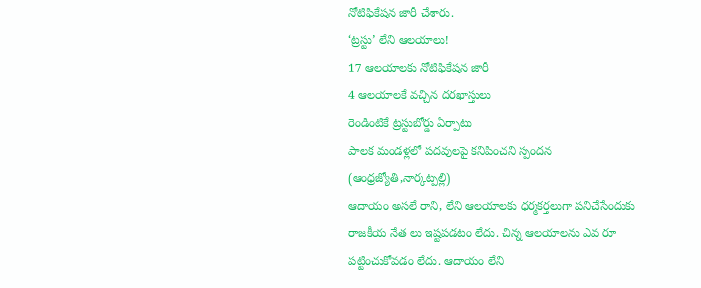నోటిఫికేషన జారీ చేశారు.
‘ట్రస్టు’ లేని ఆలయాలు!
17 ఆలయాలకు నోటిఫికేషన జారీ
4 ఆలయాలకే వచ్చిన దరఖాస్తులు
రెండింటికే ట్రస్టుబోర్డు ఏర్పాటు
పాలక మండళ్లలో పదవులపై కనిపించని స్పందన
(ఆంధ్రజ్యోతి,నార్కట్పల్లి)
ఆదాయం అసలే రాని, లేని ఆలయాలకు ధర్మకర్తలుగా పనిచేసేందుకు రాజకీయ నేత లు ఇష్టపడటం లేదు. చిన్న ఆలయాలను ఎవ రూ పట్టించుకోవడం లేదు. ఆదాయం లేని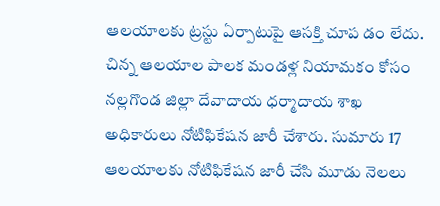ఆలయాలకు ట్రస్టు ఏర్పాటుపై ఆసక్తి చూప డం లేదు. చిన్న ఆలయాల పాలక మండళ్ల నియామకం కోసం నల్లగొండ జిల్లా దేవాదాయ ధర్మాదాయ శాఖ అధికారులు నోటిఫికేషన జారీ చేశారు. సుమారు 17 ఆలయాలకు నోటిఫికేషన జారీ చేసి మూడు నెలలు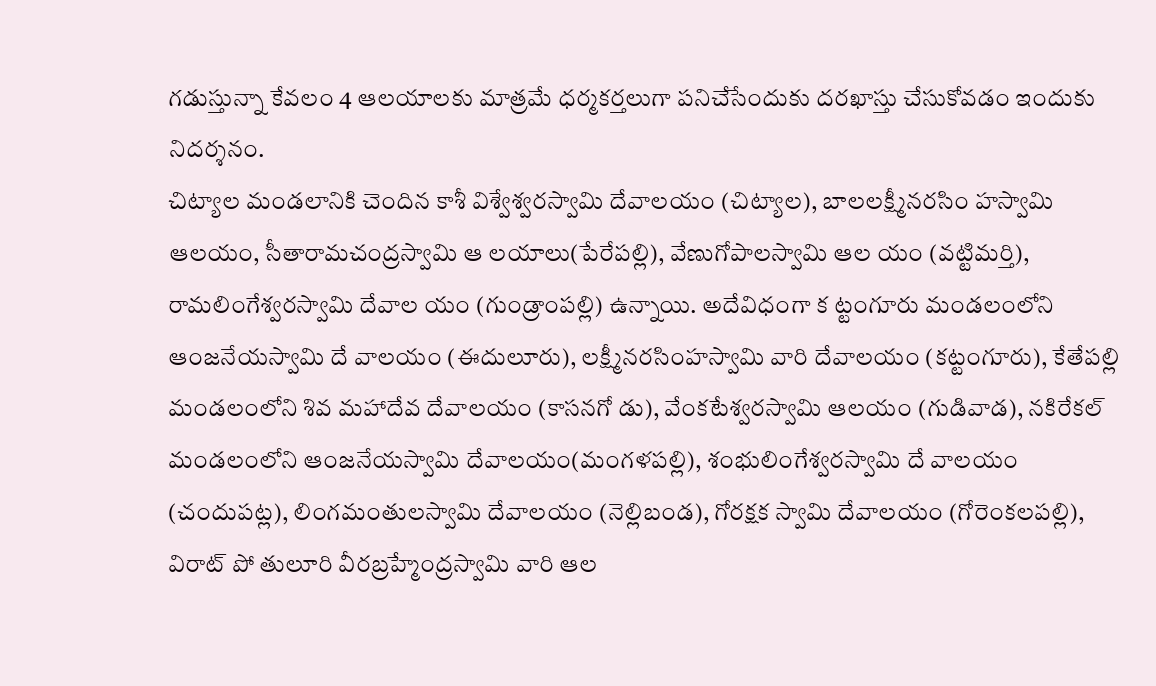గడుస్తున్నా కేవలం 4 ఆలయాలకు మాత్రమే ధర్మకర్తలుగా పనిచేసేందుకు దరఖాస్తు చేసుకోవడం ఇందుకు నిదర్శనం.
చిట్యాల మండలానికి చెందిన కాశీ విశ్వేశ్వరస్వామి దేవాలయం (చిట్యాల), బాలలక్ష్మీనరసిం హస్వామి ఆలయం, సీతారామచంద్రస్వామి ఆ లయాలు(పేరేపల్లి), వేణుగోపాలస్వామి ఆల యం (వట్టిమర్తి), రామలింగేశ్వరస్వామి దేవాల యం (గుండ్రాంపల్లి) ఉన్నాయి. అదేవిధంగా క ట్టంగూరు మండలంలోని ఆంజనేయస్వామి దే వాలయం (ఈదులూరు), లక్ష్మీనరసింహస్వామి వారి దేవాలయం (కట్టంగూరు), కేతేపల్లి మండలంలోని శివ మహాదేవ దేవాలయం (కాసనగో డు), వేంకటేశ్వరస్వామి ఆలయం (గుడివాడ), నకిరేకల్ మండలంలోని ఆంజనేయస్వామి దేవాలయం(మంగళపల్లి), శంభులింగేశ్వరస్వామి దే వాలయం (చందుపట్ల), లింగమంతులస్వామి దేవాలయం (నెల్లిబండ), గోరక్షక స్వామి దేవాలయం (గోరెంకలపల్లి), విరాట్ పో తులూరి వీరబ్రహ్మేంద్రస్వామి వారి ఆల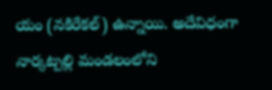యం (నకిరేకల్) ఉన్నాయి. అదేవిధంగా నార్కట్పల్లి మండలంలోని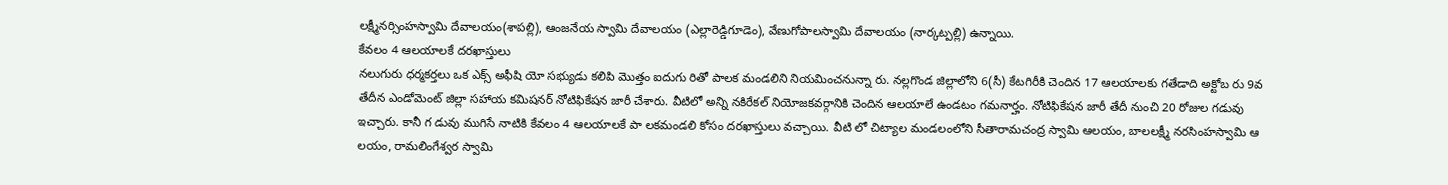లక్ష్మీనర్సింహస్వామి దేవాలయం(శాపల్లి), ఆంజనేయ స్వామి దేవాలయం (ఎల్లారెడ్డిగూడెం), వేణుగోపాలస్వామి దేవాలయం (నార్కట్పల్లి) ఉన్నాయి.
కేవలం 4 ఆలయాలకే దరఖాస్తులు
నలుగురు ధర్మకర్తలు ఒక ఎక్స్ అఫీషి యో సభ్యుడు కలిపి మొత్తం ఐదుగు రితో పాలక మండలిని నియమించనున్నా రు. నల్లగొండ జిల్లాలోని 6(సీ) కేటగిరీకి చెందిన 17 ఆలయాలకు గతేడాది అక్టోబ రు 9వ తేదీన ఎండోమెంట్ జిల్లా సహాయ కమిషనర్ నోటిఫికేషన జారీ చేశారు. వీటిలో అన్ని నకిరేకల్ నియోజకవర్గానికి చెందిన ఆలయాలే ఉండటం గమనార్హం. నోటిఫికేషన జారీ తేదీ నుంచి 20 రోజుల గడువు ఇచ్చారు. కానీ గ డువు ముగిసే నాటికి కేవలం 4 ఆలయాలకే పా లకమండలి కోసం దరఖాస్తులు వచ్చాయి. వీటి లో చిట్యాల మండలంలోని సీతారామచంద్ర స్వామి ఆలయం, బాలలక్ష్మీ నరసింహస్వామి ఆ లయం, రామలింగేశ్వర స్వామి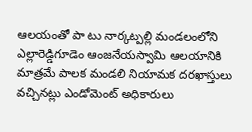ఆలయంతో పా టు నార్కట్పల్లి మండలంలోని ఎల్లారెడ్డిగూడెం ఆంజనేయస్వామి ఆలయానికి మాత్రమే పాలక మండలి నియామక దరఖాస్తులు వచ్చినట్లు ఎండోమెంట్ అధికారులు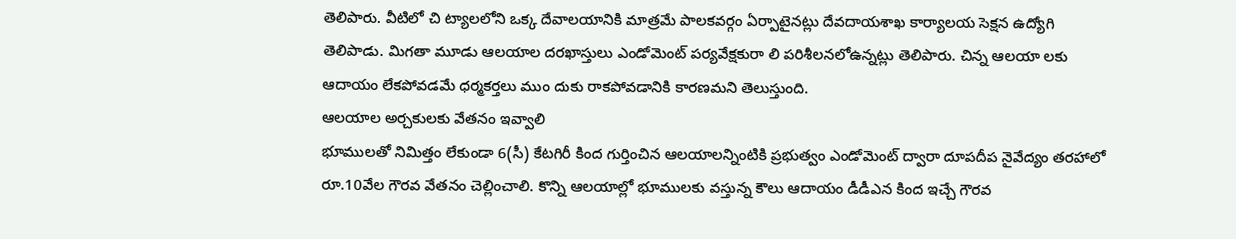తెలిపారు. వీటిలో చి ట్యాలలోని ఒక్క దేవాలయానికి మాత్రమే పాలకవర్గం ఏర్పాటైనట్లు దేవదాయశాఖ కార్యాలయ సెక్షన ఉద్యోగి తెలిపాడు. మిగతా మూడు ఆలయాల దరఖాస్తులు ఎండోమెంట్ పర్యవేక్షకురా లి పరిశీలనలోఉన్నట్లు తెలిపారు. చిన్న ఆలయా లకు ఆదాయం లేకపోవడమే ధర్మకర్తలు ముం దుకు రాకపోవడానికి కారణమని తెలుస్తుంది.
ఆలయాల అర్చకులకు వేతనం ఇవ్వాలి
భూములతో నిమిత్తం లేకుండా 6(సీ) కేటగిరీ కింద గుర్తించిన ఆలయాలన్నింటికి ప్రభుత్వం ఎండోమెంట్ ద్వారా దూపదీప నైవేద్యం తరహాలో రూ.10వేల గౌరవ వేతనం చెల్లించాలి. కొన్ని ఆలయాల్లో భూములకు వస్తున్న కౌలు ఆదాయం డీడీఎన కింద ఇచ్చే గౌరవ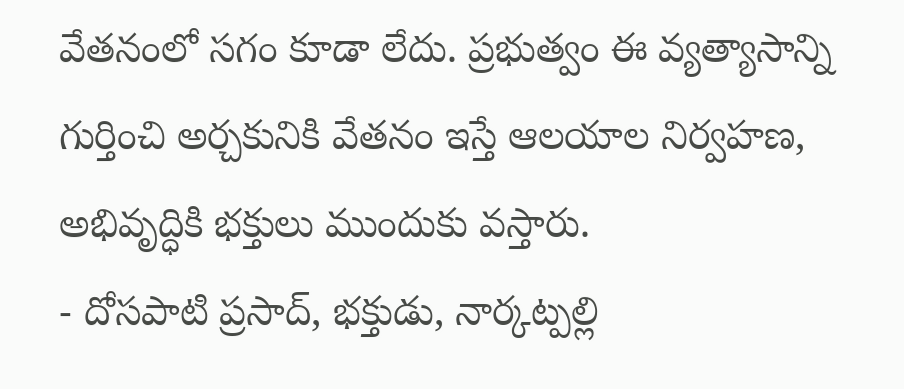వేతనంలో సగం కూడా లేదు. ప్రభుత్వం ఈ వ్యత్యాసాన్ని గుర్తించి అర్చకునికి వేతనం ఇస్తే ఆలయాల నిర్వహణ, అభివృద్ధికి భక్తులు ముందుకు వస్తారు.
- దోసపాటి ప్రసాద్, భక్తుడు, నార్కట్పల్లి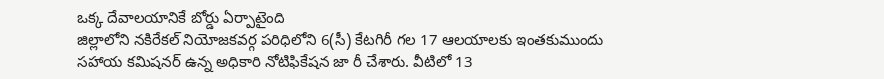ఒక్క దేవాలయానికే బోర్డు ఏర్పాటైంది
జిల్లాలోని నకిరేకల్ నియోజకవర్గ పరిధిలోని 6(సీ) కేటగిరీ గల 17 ఆలయాలకు ఇంతకుముందు సహాయ కమిషనర్ ఉన్న అధికారి నోటిఫికేషన జా రీ చేశారు. వీటిలో 13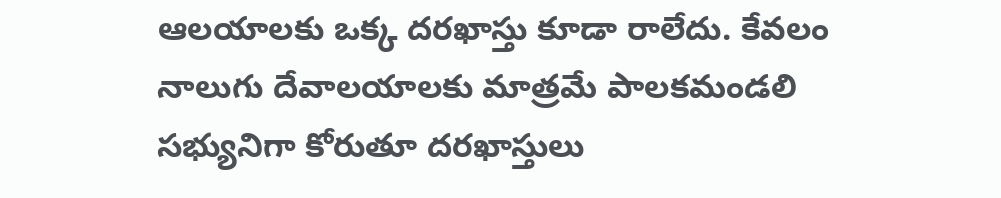ఆలయాలకు ఒక్క దరఖాస్తు కూడా రాలేదు. కేవలం నాలుగు దేవాలయాలకు మాత్రమే పాలకమండలి సభ్యునిగా కోరుతూ దరఖాస్తులు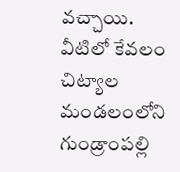వచ్చాయి. వీటిలో కేవలం చిట్యాల మండలంలోని గుండ్రాంపల్లి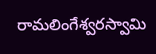రామలింగేశ్వరస్వామి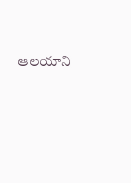ఆలయాని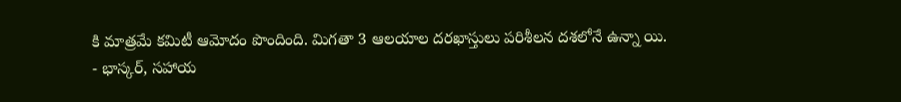కి మాత్రమే కమిటీ ఆమోదం పొందింది. మిగతా 3 ఆలయాల దరఖాస్తులు పరిశీలన దశలోనే ఉన్నా యి.
- భాస్కర్, సహాయ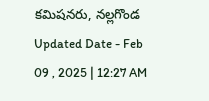కమిషనరు, నల్లగొండ
Updated Date - Feb 09 , 2025 | 12:27 AM